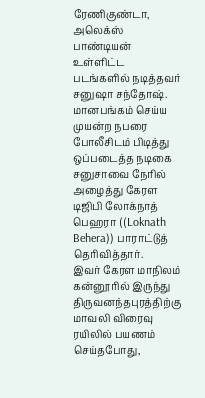ரேணிகுண்டா, அலெக்ஸ் பாண்டியன் உள்ளிட்ட படங்களில் நடித்தவர் சனுஷா சந்தோஷ். மானபங்கம் செய்ய முயன்ற நபரை போலீசிடம் பிடித்து ஒப்படைத்த நடிகை சனுசாவை நேரில் அழைத்து கேரள டிஜிபி லோக்நாத் பெஹரா ((Loknath Behera)) பாராட்டுத் தெரிவித்தார்.
இவர் கேரள மாநிலம் கன்னூரில் இருந்து திருவனந்தபுரத்திற்கு மாவலி விரைவு ரயிலில் பயணம் செய்தபோது,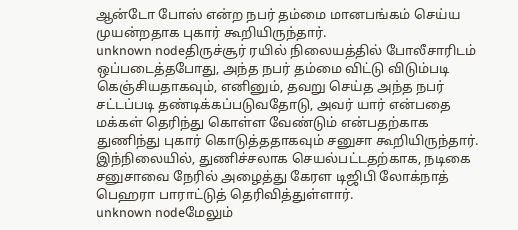ஆன்டோ போஸ் என்ற நபர் தம்மை மானபங்கம் செய்ய முயன்றதாக புகார் கூறியிருந்தார்.
unknown nodeதிருச்சூர் ரயில் நிலையத்தில் போலீசாரிடம் ஒப்படைத்தபோது, அந்த நபர் தம்மை விட்டு விடும்படி கெஞ்சியதாகவும், எனினும், தவறு செய்த அந்த நபர் சட்டப்படி தண்டிக்கப்படுவதோடு, அவர் யார் என்பதை மக்கள் தெரிந்து கொள்ள வேண்டும் என்பதற்காக துணிந்து புகார் கொடுத்ததாகவும் சனுசா கூறியிருந்தார். இந்நிலையில், துணிச்சலாக செயல்பட்டதற்காக, நடிகை சனுசாவை நேரில் அழைத்து கேரள டிஜிபி லோக்நாத் பெஹரா பாராட்டுத் தெரிவித்துள்ளார்.
unknown nodeமேலும்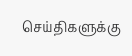செய்திகளுக்கு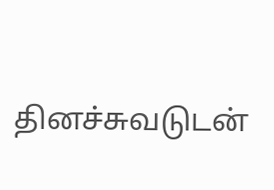தினச்சுவடுடன்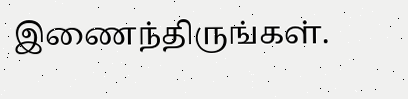இணைந்திருங்கள்.